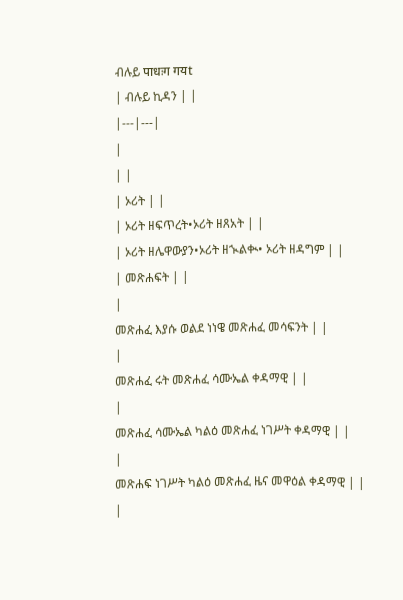ብሉይ पाधःग गयt
| ብሉይ ኪዳን | |
|---|---|
|
| |
| ኦሪት | |
| ኦሪት ዘፍጥረት•ኦሪት ዘጸአት | |
| ኦሪት ዘሌዋውያን•ኦሪት ዘኊልቊ• ኦሪት ዘዳግም | |
| መጽሐፍት | |
|
መጽሐፈ እያሱ ወልደ ነነዌ መጽሐፈ መሳፍንት | |
|
መጽሐፈ ሩት መጽሐፈ ሳሙኤል ቀዳማዊ | |
|
መጽሐፈ ሳሙኤል ካልዕ መጽሐፈ ነገሥት ቀዳማዊ | |
|
መጽሐፍ ነገሥት ካልዕ መጽሐፈ ዜና መዋዕል ቀዳማዊ | |
|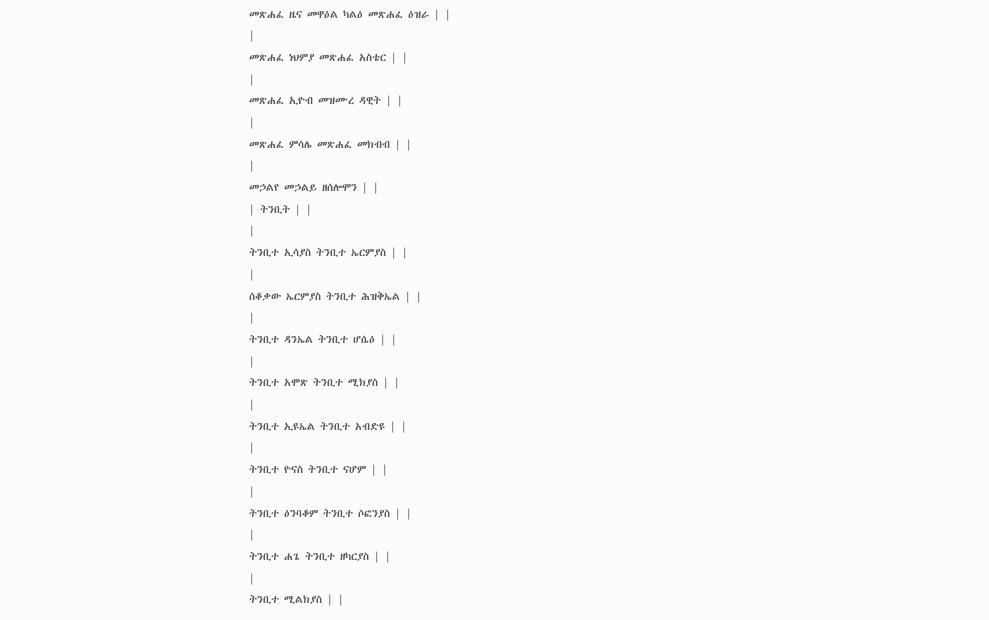መጽሐፈ ዜና መዋዕል ካልዕ መጽሐፈ ዕዝራ | |
|
መጽሐፈ ነህምያ መጽሐፈ አስቴር | |
|
መጽሐፈ ኢዮብ መዝሙረ ዳዊት | |
|
መጽሐፈ ምሳሌ መጽሐፈ መክብብ | |
|
መኃልየ መኃልይ ዘሰሎሞን | |
| ትንቢት | |
|
ትንቢተ ኢሳያስ ትንቢተ ኤርምያስ | |
|
ሰቆቃው ኤርምያስ ትንቢተ ሕዝቅኤል | |
|
ትንቢተ ዳንኤል ትንቢተ ሆሴዕ | |
|
ትንቢተ አሞጽ ትንቢተ ሚክያስ | |
|
ትንቢተ ኢዩኤል ትንቢተ አብድዩ | |
|
ትንቢተ ዮናስ ትንቢተ ናሆም | |
|
ትንቢተ ዕንባቆም ትንቢተ ሶፎንያስ | |
|
ትንቢተ ሐጌ ትንቢተ ዘካርያስ | |
|
ትንቢተ ሚልክያስ | |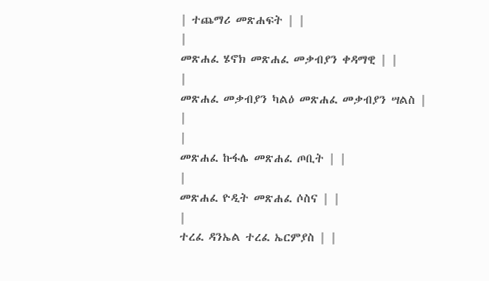| ተጨማሪ መጽሐፍት | |
|
መጽሐፈ ሄኖክ መጽሐፈ መቃብያን ቀዳማዊ | |
|
መጽሐፈ መቃብያን ካልዕ መጽሐፈ መቃብያን ሣልስ | |
|
መጽሐፈ ኩፋሌ መጽሐፈ ጦቢት | |
|
መጽሐፈ ዮዲት መጽሐፈ ሶስና | |
|
ተረፈ ዳንኤል ተረፈ ኤርምያስ | |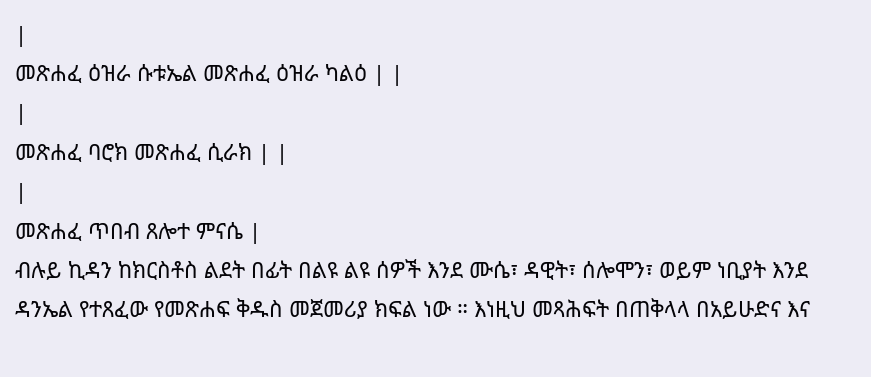|
መጽሐፈ ዕዝራ ሱቱኤል መጽሐፈ ዕዝራ ካልዕ | |
|
መጽሐፈ ባሮክ መጽሐፈ ሲራክ | |
|
መጽሐፈ ጥበብ ጸሎተ ምናሴ |
ብሉይ ኪዳን ከክርስቶስ ልደት በፊት በልዩ ልዩ ሰዎች እንደ ሙሴ፣ ዳዊት፣ ሰሎሞን፣ ወይም ነቢያት እንደ ዳንኤል የተጸፈው የመጽሐፍ ቅዱስ መጀመሪያ ክፍል ነው ። እነዚህ መጻሕፍት በጠቅላላ በአይሁድና እና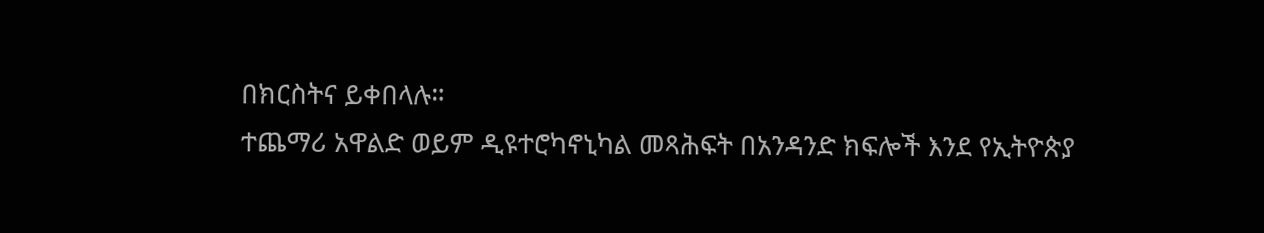በክርስትና ይቀበላሉ።
ተጨማሪ አዋልድ ወይም ዲዩተሮካኖኒካል መጻሕፍት በአንዳንድ ክፍሎች እንደ የኢትዮጵያ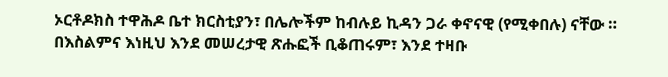ኦርቶዶክስ ተዋሕዶ ቤተ ክርስቲያን፣ በሌሎችም ከብሉይ ኪዳን ጋራ ቀኖናዊ (የሚቀበሉ) ናቸው ። በእስልምና እነዚህ እንደ መሠረታዊ ጽሑፎች ቢቆጠሩም፣ እንደ ተዛቡ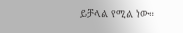ይቻላል የሚል ነው።